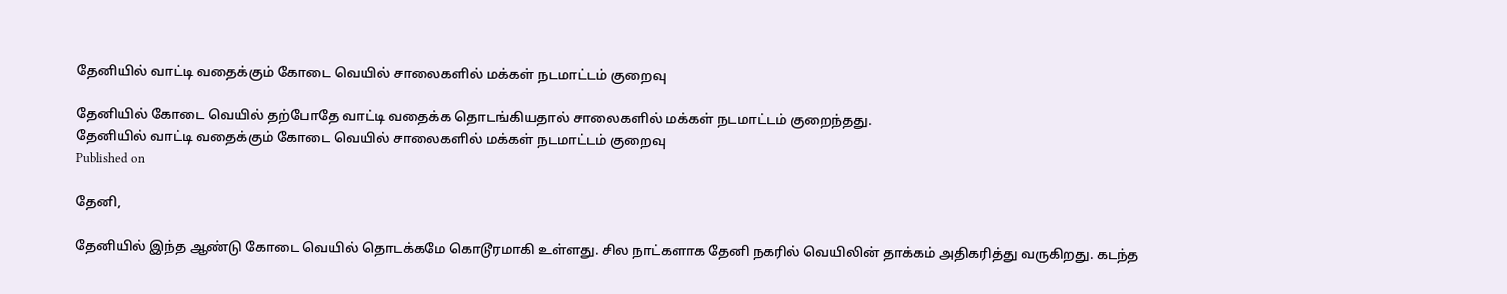தேனியில் வாட்டி வதைக்கும் கோடை வெயில் சாலைகளில் மக்கள் நடமாட்டம் குறைவு

தேனியில் கோடை வெயில் தற்போதே வாட்டி வதைக்க தொடங்கியதால் சாலைகளில் மக்கள் நடமாட்டம் குறைந்தது.
தேனியில் வாட்டி வதைக்கும் கோடை வெயில் சாலைகளில் மக்கள் நடமாட்டம் குறைவு
Published on

தேனி,

தேனியில் இந்த ஆண்டு கோடை வெயில் தொடக்கமே கொடூரமாகி உள்ளது. சில நாட்களாக தேனி நகரில் வெயிலின் தாக்கம் அதிகரித்து வருகிறது. கடந்த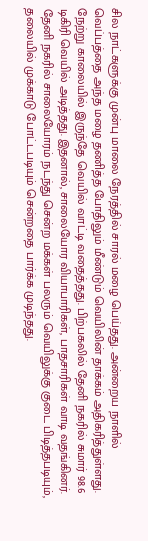சில நாட்களுக்கு முன்பு மாலை நேரத்தில் சாரல் மழை பெய்தது. அன்றைய நாளில் வெப்பத்தை அந்த மழை தணித்த போதிலும் மீண்டும் வெயிலின் தாக்கம் அதிகரித்துள்ளது. நேற்று காலையில் இருந்தே வெயில் வாட்டி வதைத்தது. பிற்பகலில் தேனி நகரில் சுமார் 98.6 டிகிரி வெயில் அடித்தது. இதனால், சாலையோர வியாபாரிகள், பாதசாரிகள் வாடி வதங்கினர். தேனி நகரில் சாலையோரம் நடந்து சென்ற மக்கள் பலரும் வெயிலுக்கு குடை பிடித்தபடியும், தலையில் முக்காடு போட்டபடியும் சென்றதை பார்க்க முடிந்தது.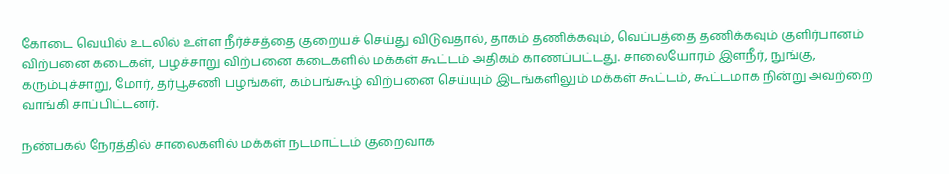கோடை வெயில் உடலில் உள்ள நீர்ச்சத்தை குறையச் செய்து விடுவதால், தாகம் தணிக்கவும், வெப்பத்தை தணிக்கவும் குளிர்பானம் விற்பனை கடைகள், பழச்சாறு விற்பனை கடைகளில் மக்கள் கூட்டம் அதிகம் காணப்பட்டது. சாலையோரம் இளநீர், நுங்கு, கரும்புச்சாறு, மோர், தர்பூசணி பழங்கள், கம்பங்கூழ் விற்பனை செய்யும் இடங்களிலும் மக்கள் கூட்டம், கூட்டமாக நின்று அவற்றை வாங்கி சாப்பிட்டனர்.

நண்பகல் நேரத்தில் சாலைகளில் மக்கள் நடமாட்டம் குறைவாக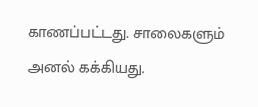காணப்பட்டது. சாலைகளும் அனல் கக்கியது.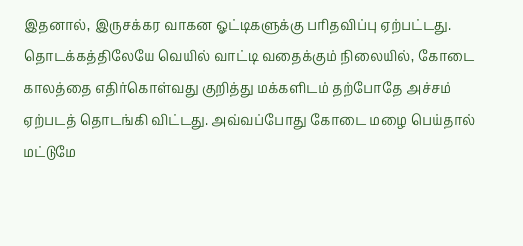இதனால், இருசக்கர வாகன ஓட்டிகளுக்கு பரிதவிப்பு ஏற்பட்டது. தொடக்கத்திலேயே வெயில் வாட்டி வதைக்கும் நிலையில், கோடை காலத்தை எதிர்கொள்வது குறித்து மக்களிடம் தற்போதே அச்சம் ஏற்படத் தொடங்கி விட்டது. அவ்வப்போது கோடை மழை பெய்தால் மட்டுமே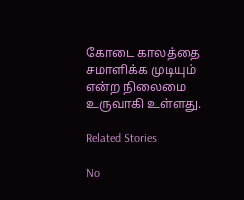கோடை காலத்தை சமாளிக்க முடியும் என்ற நிலைமை உருவாகி உள்ளது.

Related Stories

No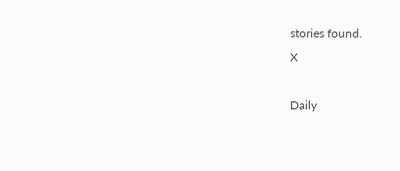stories found.
X

Daily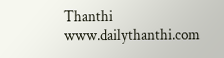Thanthi
www.dailythanthi.com